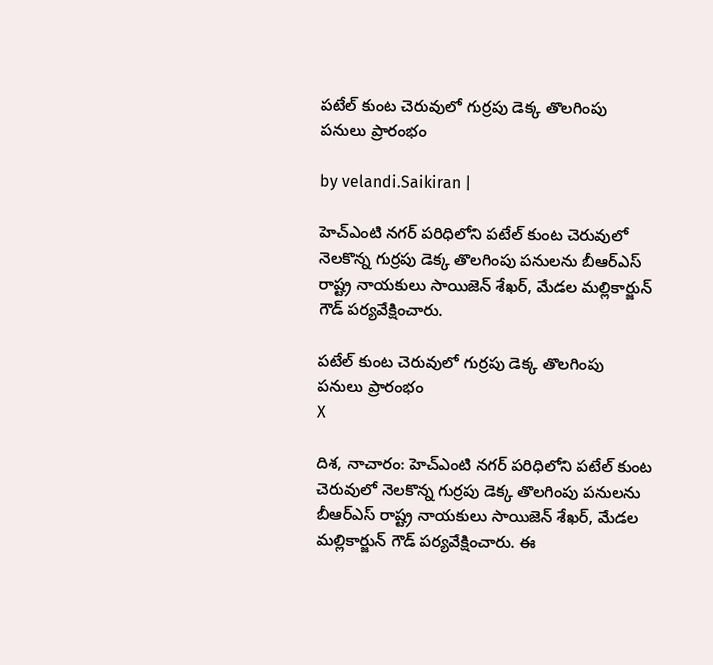పటేల్ కుంట చెరువులో గుర్రపు డెక్క తొలగింపు పనులు ప్రారంభం

by velandi.Saikiran |

హెచ్ఎంటి నగర్ పరిధిలోని పటేల్ కుంట చెరువులో నెలకొన్న గుర్రపు డెక్క తొలగింపు పనులను బీఆర్ఎస్ రాష్ట్ర నాయకులు సాయిజెన్ శేఖర్, మేడల మల్లికార్జున్ గౌడ్ పర్యవేక్షించారు.

పటేల్ కుంట చెరువులో గుర్రపు డెక్క తొలగింపు పనులు ప్రారంభం
X

దిశ, నాచారం: హెచ్ఎంటి నగర్ పరిధిలోని పటేల్ కుంట చెరువులో నెలకొన్న గుర్రపు డెక్క తొలగింపు పనులను బీఆర్ఎస్ రాష్ట్ర నాయకులు సాయిజెన్ శేఖర్, మేడల మల్లికార్జున్ గౌడ్ పర్యవేక్షించారు. ఈ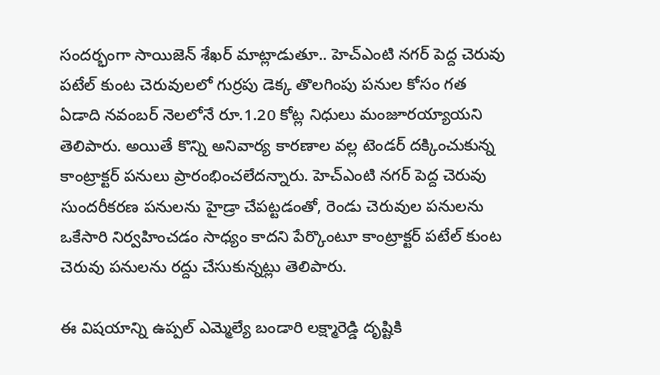సందర్భంగా సాయిజెన్ శేఖర్ మాట్లాడుతూ.. హెచ్ఎంటి నగర్ పెద్ద చెరువు పటేల్ కుంట చెరువులలో గుర్రపు డెక్క తొలగింపు పనుల కోసం గత ఏడాది నవంబర్ నెలలోనే రూ.1.20 కోట్ల నిధులు మంజూరయ్యాయని తెలిపారు. అయితే కొన్ని అనివార్య కారణాల వల్ల టెండర్ దక్కించుకున్న కాంట్రాక్టర్ పనులు ప్రారంభించలేదన్నారు. హెచ్ఎంటి నగర్ పెద్ద చెరువు సుందరీకరణ పనులను హైడ్రా చేపట్టడంతో, రెండు చెరువుల పనులను ఒకేసారి నిర్వహించడం సాధ్యం కాదని పేర్కొంటూ కాంట్రాక్టర్ పటేల్ కుంట చెరువు పనులను రద్దు చేసుకున్నట్లు తెలిపారు.

ఈ విషయాన్ని ఉప్పల్ ఎమ్మెల్యే బండారి లక్ష్మారెడ్డి దృష్టికి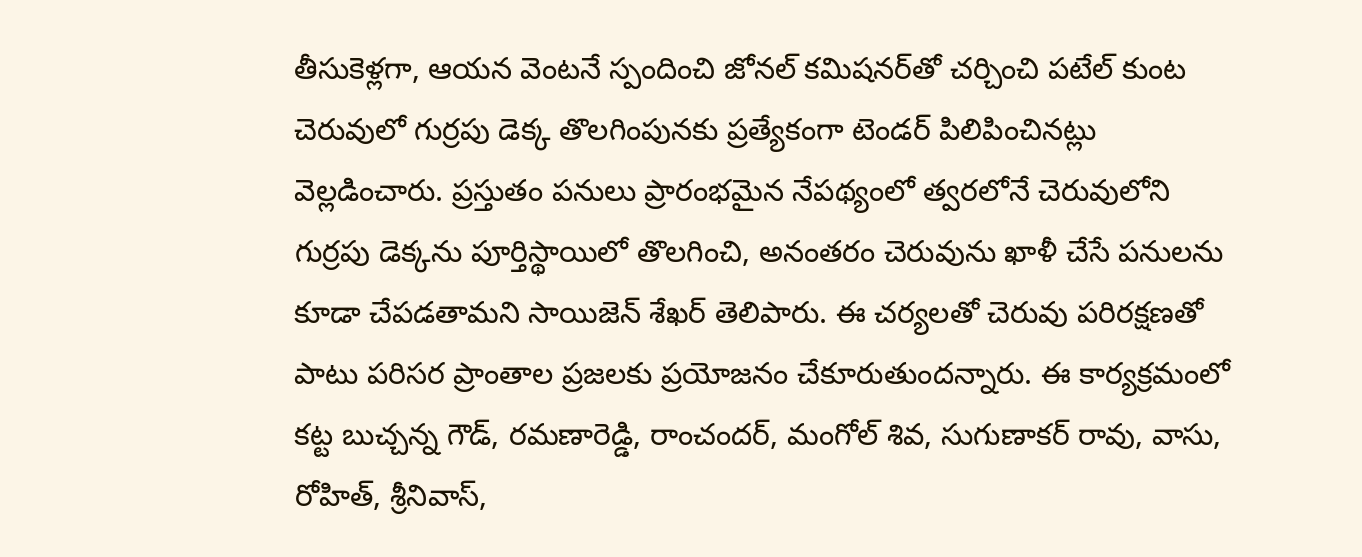తీసుకెళ్లగా, ఆయన వెంటనే స్పందించి జోనల్ కమిషనర్‌తో చర్చించి పటేల్ కుంట చెరువులో గుర్రపు డెక్క తొలగింపునకు ప్రత్యేకంగా టెండర్ పిలిపించినట్లు వెల్లడించారు. ప్రస్తుతం పనులు ప్రారంభమైన నేపథ్యంలో త్వరలోనే చెరువులోని గుర్రపు డెక్కను పూర్తిస్థాయిలో తొలగించి, అనంతరం చెరువును ఖాళీ చేసే పనులను కూడా చేపడతామని సాయిజెన్ శేఖర్ తెలిపారు. ఈ చర్యలతో చెరువు పరిరక్షణతో పాటు పరిసర ప్రాంతాల ప్రజలకు ప్రయోజనం చేకూరుతుందన్నారు. ఈ కార్యక్రమంలో కట్ట బుచ్చన్న గౌడ్, రమణారెడ్డి, రాంచందర్, మంగోల్ శివ, సుగుణాకర్ రావు, వాసు, రోహిత్, శ్రీనివాస్,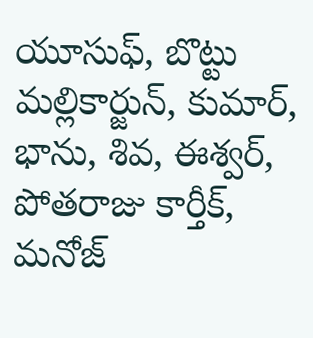యూసుఫ్, బొట్టు మల్లికార్జున్, కుమార్, భాను, శివ, ఈశ్వర్, పోతరాజు కార్తీక్, మనోజ్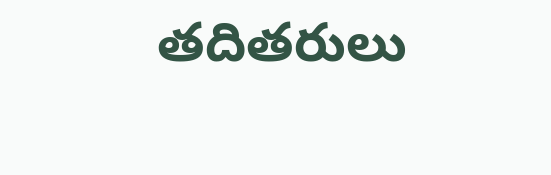తదితరులు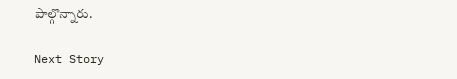పాల్గొన్నారు.

Next Story